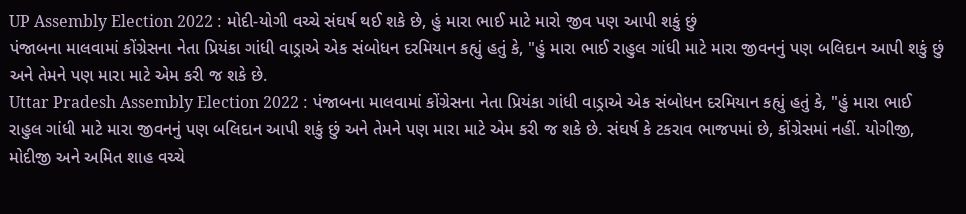UP Assembly Election 2022 : મોદી-યોગી વચ્ચે સંઘર્ષ થઈ શકે છે, હું મારા ભાઈ માટે મારો જીવ પણ આપી શકું છું
પંજાબના માલવામાં કોંગ્રેસના નેતા પ્રિયંકા ગાંધી વાડ્રાએ એક સંબોધન દરમિયાન કહ્યું હતું કે, "હું મારા ભાઈ રાહુલ ગાંધી માટે મારા જીવનનું પણ બલિદાન આપી શકું છું અને તેમને પણ મારા માટે એમ કરી જ શકે છે.
Uttar Pradesh Assembly Election 2022 : પંજાબના માલવામાં કોંગ્રેસના નેતા પ્રિયંકા ગાંધી વાડ્રાએ એક સંબોધન દરમિયાન કહ્યું હતું કે, "હું મારા ભાઈ રાહુલ ગાંધી માટે મારા જીવનનું પણ બલિદાન આપી શકું છું અને તેમને પણ મારા માટે એમ કરી જ શકે છે. સંઘર્ષ કે ટકરાવ ભાજપમાં છે, કોંગ્રેસમાં નહીં. યોગીજી, મોદીજી અને અમિત શાહ વચ્ચે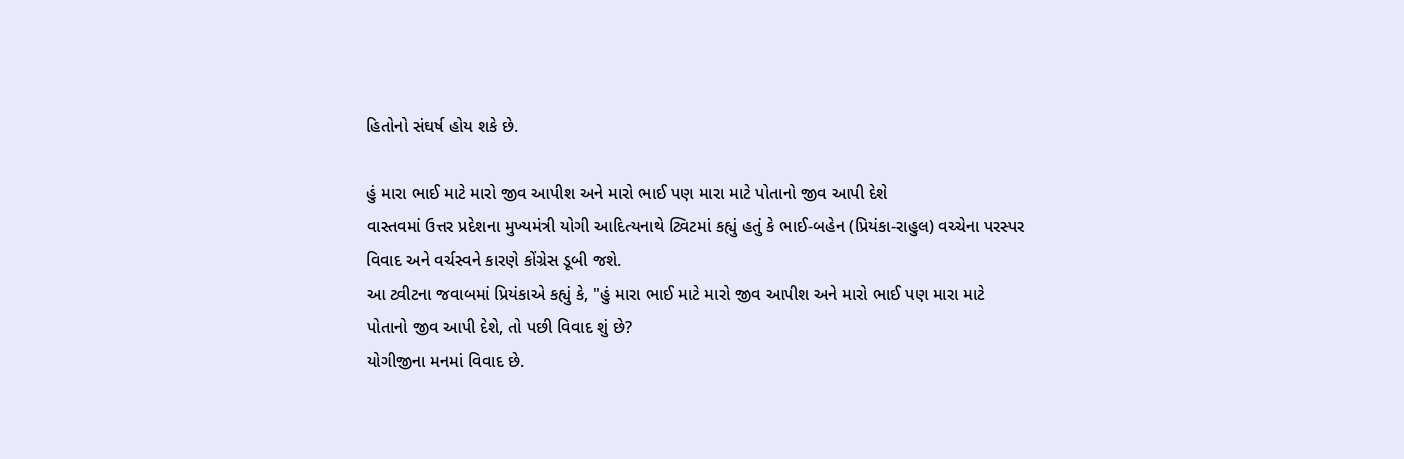હિતોનો સંઘર્ષ હોય શકે છે.

હું મારા ભાઈ માટે મારો જીવ આપીશ અને મારો ભાઈ પણ મારા માટે પોતાનો જીવ આપી દેશે
વાસ્તવમાં ઉત્તર પ્રદેશના મુખ્યમંત્રી યોગી આદિત્યનાથે ટ્વિટમાં કહ્યું હતું કે ભાઈ-બહેન (પ્રિયંકા-રાહુલ) વચ્ચેના પરસ્પર વિવાદ અને વર્ચસ્વને કારણે કોંગ્રેસ ડૂબી જશે.
આ ટ્વીટના જવાબમાં પ્રિયંકાએ કહ્યું કે, "હું મારા ભાઈ માટે મારો જીવ આપીશ અને મારો ભાઈ પણ મારા માટે પોતાનો જીવ આપી દેશે, તો પછી વિવાદ શું છે?
યોગીજીના મનમાં વિવાદ છે.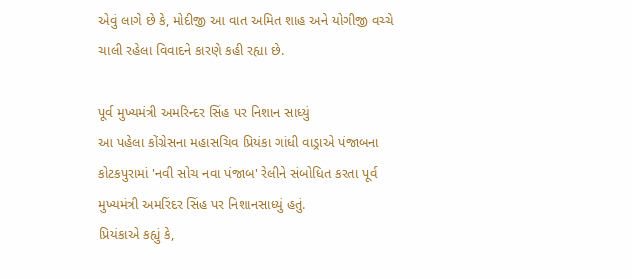એવું લાગે છે કે, મોદીજી આ વાત અમિત શાહ અને યોગીજી વચ્ચે ચાલી રહેલા વિવાદને કારણે કહી રહ્યા છે.

પૂર્વ મુખ્યમંત્રી અમરિન્દર સિંહ પર નિશાન સાધ્યું
આ પહેલા કોંગ્રેસના મહાસચિવ પ્રિયંકા ગાંધી વાડ્રાએ પંજાબના કોટકપુરામાં 'નવી સોચ નવા પંજાબ' રેલીને સંબોધિત કરતા પૂર્વ મુખ્યમંત્રી અમરિંદર સિંહ પર નિશાનસાધ્યું હતું.
પ્રિયંકાએ કહ્યું કે,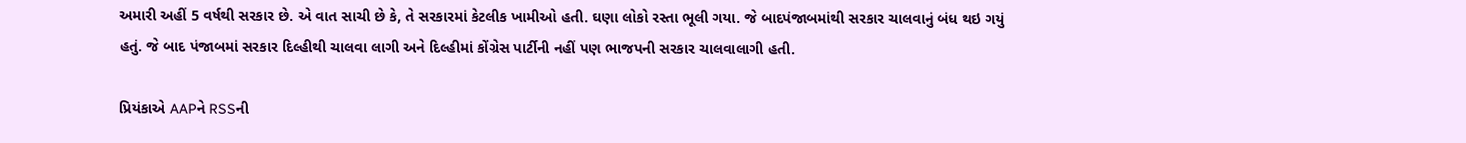અમારી અહીં 5 વર્ષથી સરકાર છે. એ વાત સાચી છે કે, તે સરકારમાં કેટલીક ખામીઓ હતી. ઘણા લોકો રસ્તા ભૂલી ગયા. જે બાદપંજાબમાંથી સરકાર ચાલવાનું બંધ થઇ ગયું હતું. જે બાદ પંજાબમાં સરકાર દિલ્હીથી ચાલવા લાગી અને દિલ્હીમાં કોંગ્રેસ પાર્ટીની નહીં પણ ભાજપની સરકાર ચાલવાલાગી હતી.

પ્રિયંકાએ AAPને RSSની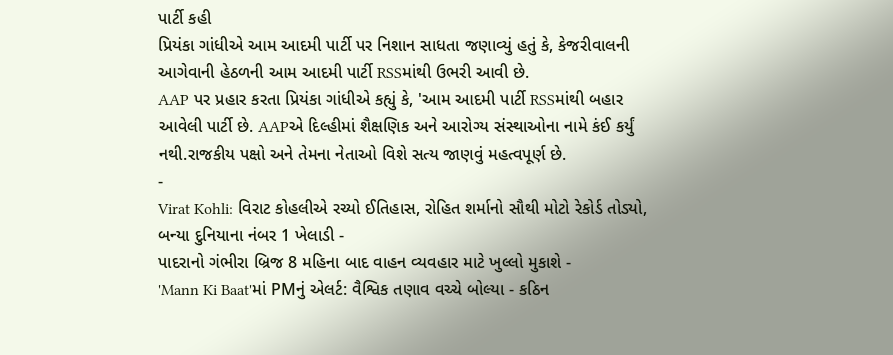પાર્ટી કહી
પ્રિયંકા ગાંધીએ આમ આદમી પાર્ટી પર નિશાન સાધતા જણાવ્યું હતું કે, કેજરીવાલની આગેવાની હેઠળની આમ આદમી પાર્ટી RSSમાંથી ઉભરી આવી છે.
AAP પર પ્રહાર કરતા પ્રિયંકા ગાંધીએ કહ્યું કે, 'આમ આદમી પાર્ટી RSSમાંથી બહાર આવેલી પાર્ટી છે. AAPએ દિલ્હીમાં શૈક્ષણિક અને આરોગ્ય સંસ્થાઓના નામે કંઈ કર્યું નથી.રાજકીય પક્ષો અને તેમના નેતાઓ વિશે સત્ય જાણવું મહત્વપૂર્ણ છે.
-
Virat Kohli: વિરાટ કોહલીએ રચ્યો ઈતિહાસ, રોહિત શર્માનો સૌથી મોટો રેકોર્ડ તોડ્યો, બન્યા દુનિયાના નંબર 1 ખેલાડી -
પાદરાનો ગંભીરા બ્રિજ 8 મહિના બાદ વાહન વ્યવહાર માટે ખુલ્લો મુકાશે -
'Mann Ki Baat'માં PMનું એલર્ટ: વૈશ્વિક તણાવ વચ્ચે બોલ્યા - કઠિન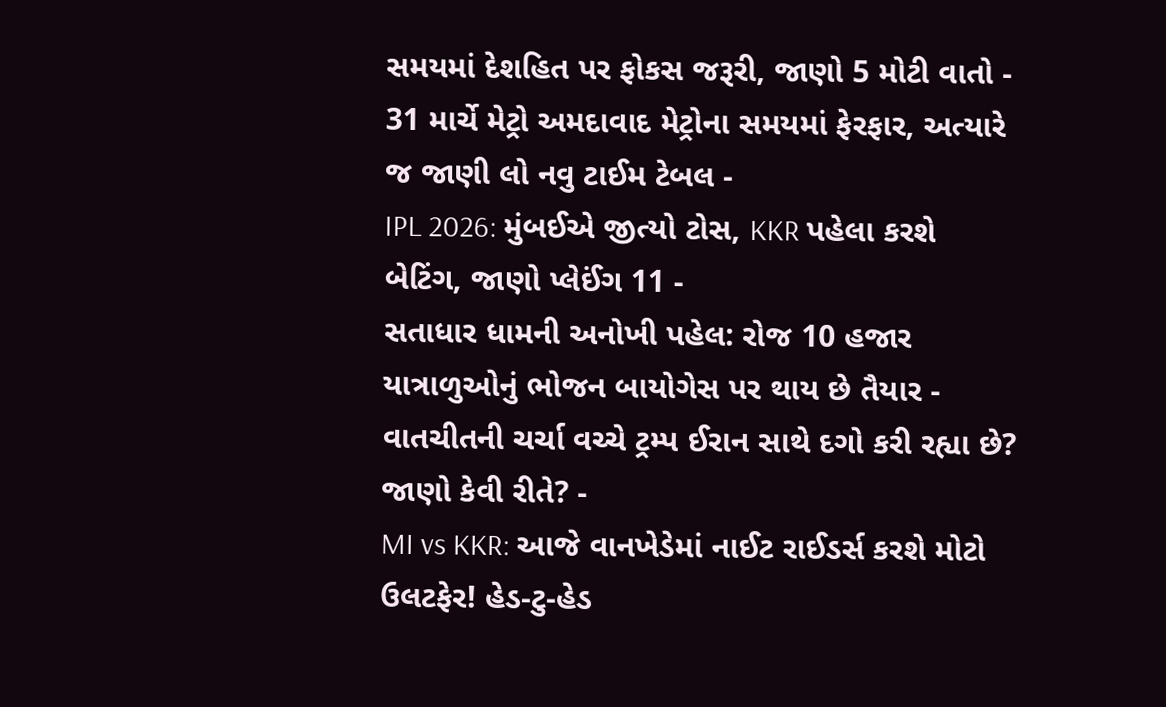સમયમાં દેશહિત પર ફોકસ જરૂરી, જાણો 5 મોટી વાતો -
31 માર્ચે મેટ્રો અમદાવાદ મેટ્રોના સમયમાં ફેરફાર, અત્યારે જ જાણી લો નવુ ટાઈમ ટેબલ -
IPL 2026: મુંબઈએ જીત્યો ટોસ, KKR પહેલા કરશે બેટિંગ, જાણો પ્લેઈંગ 11 -
સતાધાર ધામની અનોખી પહેલ: રોજ 10 હજાર યાત્રાળુઓનું ભોજન બાયોગેસ પર થાય છે તૈયાર -
વાતચીતની ચર્ચા વચ્ચે ટ્રમ્પ ઈરાન સાથે દગો કરી રહ્યા છે? જાણો કેવી રીતે? -
MI vs KKR: આજે વાનખેડેમાં નાઈટ રાઈડર્સ કરશે મોટો ઉલટફેર! હેડ-ટુ-હેડ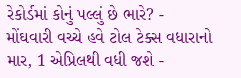રેકોર્ડમાં કોનું પલ્લું છે ભારે? -
મોંઘવારી વચ્ચે હવે ટોલ ટેક્સ વધારાનો માર, 1 એપ્રિલથી વધી જશે -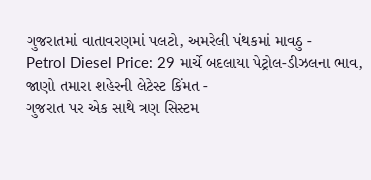ગુજરાતમાં વાતાવરણમાં પલટો, અમરેલી પંથકમાં માવઠુ -
Petrol Diesel Price: 29 માર્ચે બદલાયા પેટ્રોલ-ડીઝલના ભાવ, જાણો તમારા શહેરની લેટેસ્ટ કિંમત -
ગુજરાત પર એક સાથે ત્રણ સિસ્ટમ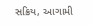સક્રિય, આગામી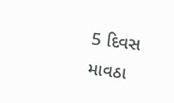5 દિવસ માવઠા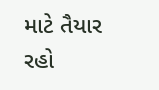માટે તૈયાર રહો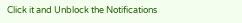Click it and Unblock the Notifications